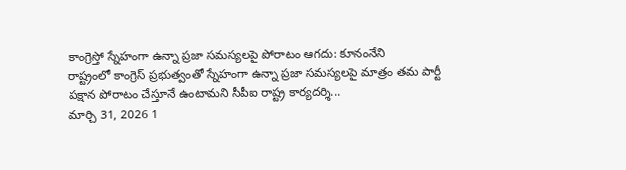కాంగ్రెస్తో స్నేహంగా ఉన్నా ప్రజా సమస్యలపై పోరాటం ఆగదు: కూనంనేని
రాష్ట్రంలో కాంగ్రెస్ ప్రభుత్వంతో స్నేహంగా ఉన్నా ప్రజా సమస్యలపై మాత్రం తమ పార్టీ పక్షాన పోరాటం చేస్తూనే ఉంటామని సీపీఐ రాష్ట్ర కార్యదర్శి...
మార్చి 31, 2026 1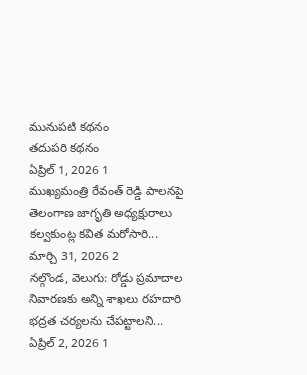మునుపటి కథనం
తదుపరి కథనం
ఏప్రిల్ 1, 2026 1
ముఖ్యమంత్రి రేవంత్ రెడ్డి పాలనపై తెలంగాణ జాగృతి అధ్యక్షురాలు కల్వకుంట్ల కవిత మరోసారి...
మార్చి 31, 2026 2
నల్గొండ, వెలుగు: రోడ్డు ప్రమాదాల నివారణకు అన్ని శాఖలు రహదారి భద్రత చర్యలను చేపట్టాలని...
ఏప్రిల్ 2, 2026 1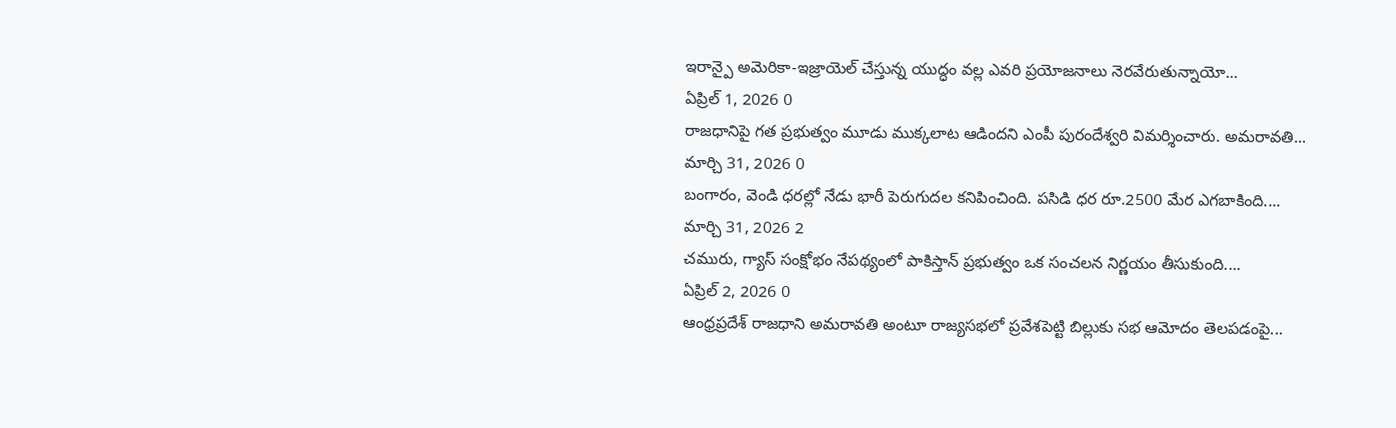ఇరాన్పై అమెరికా-ఇజ్రాయెల్ చేస్తున్న యుద్ధం వల్ల ఎవరి ప్రయోజనాలు నెరవేరుతున్నాయో...
ఏప్రిల్ 1, 2026 0
రాజధానిపై గత ప్రభుత్వం మూడు ముక్కలాట ఆడిందని ఎంపీ పురందేశ్వరి విమర్శించారు. అమరావతి...
మార్చి 31, 2026 0
బంగారం, వెండి ధరల్లో నేడు భారీ పెరుగుదల కనిపించింది. పసిడి ధర రూ.2500 మేర ఎగబాకింది....
మార్చి 31, 2026 2
చమురు, గ్యాస్ సంక్షోభం నేపథ్యంలో పాకిస్తాన్ ప్రభుత్వం ఒక సంచలన నిర్ణయం తీసుకుంది....
ఏప్రిల్ 2, 2026 0
ఆంధ్రప్రదేశ్ రాజధాని అమరావతి అంటూ రాజ్యసభలో ప్రవేశపెట్టి బిల్లుకు సభ ఆమోదం తెలపడంపై...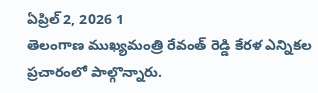ఏప్రిల్ 2, 2026 1
తెలంగాణ ముఖ్యమంత్రి రేవంత్ రెడ్డి కేరళ ఎన్నికల ప్రచారంలో పాల్గొన్నారు.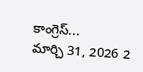కాంగ్రెస్...
మార్చి 31, 2026 2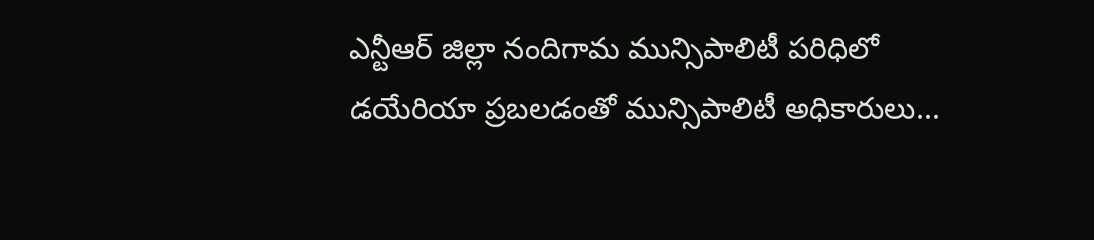ఎన్టీఆర్ జిల్లా నందిగామ మున్సిపాలిటీ పరిధిలో డయేరియా ప్రబలడంతో మున్సిపాలిటీ అధికారులు...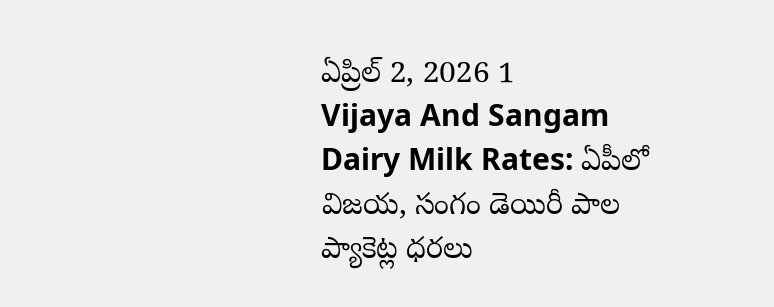ఏప్రిల్ 2, 2026 1
Vijaya And Sangam Dairy Milk Rates: ఏపీలో విజయ, సంగం డెయిరీ పాల ప్యాకెట్ల ధరలు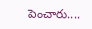పెంచారు....